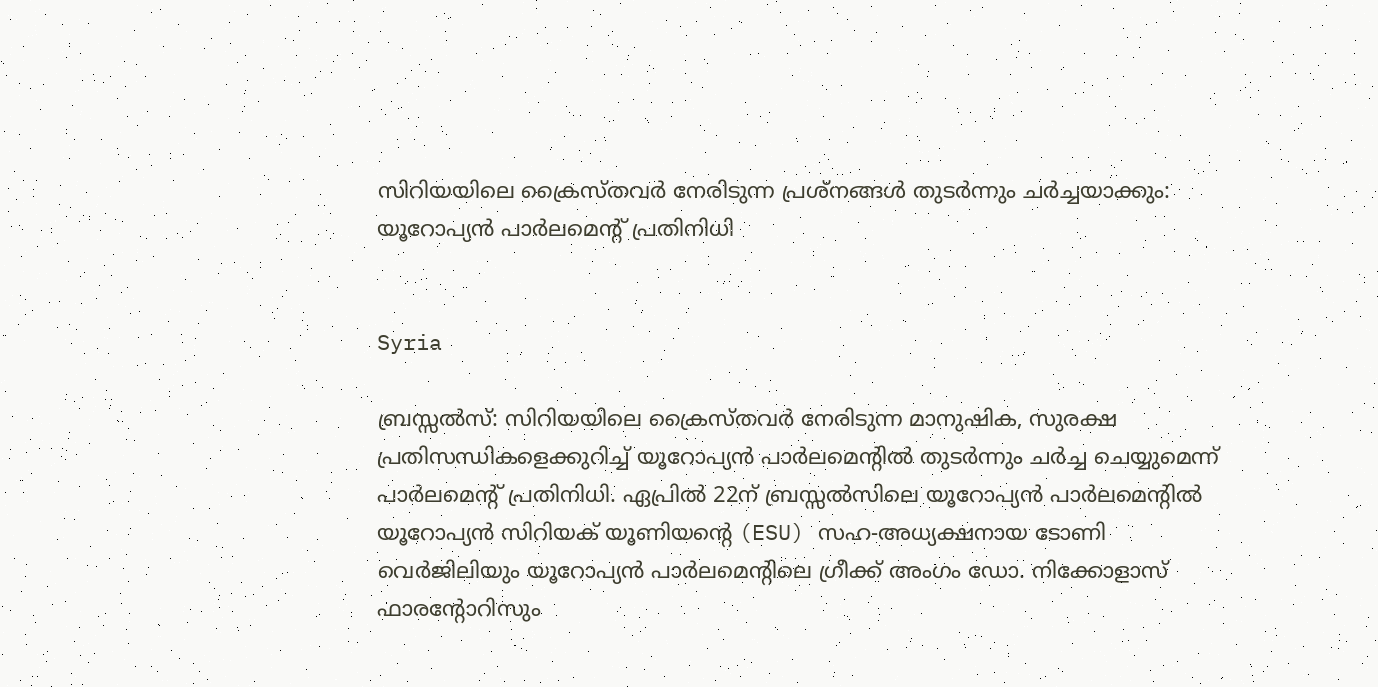സിറിയയിലെ ക്രൈസ്തവര്‍ നേരിടുന്ന പ്രശ്നങ്ങള്‍ തുടര്‍ന്നും ചർച്ചയാക്കും: യൂറോപ്യൻ പാർലമെന്‍റ് പ്രതിനിധി


Syria

ബ്രസ്സൽസ്: സിറിയയിലെ ക്രൈസ്തവര്‍ നേരിടുന്ന മാനുഷിക, സുരക്ഷ പ്രതിസന്ധികളെക്കുറിച്ച് യൂറോപ്യൻ പാർലമെന്റില്‍ തുടര്‍ന്നും ചർച്ച ചെയ്യുമെന്ന് പാർലമെന്‍റ് പ്രതിനിധി. ഏപ്രിൽ 22ന് ബ്രസ്സൽസിലെ യൂറോപ്യൻ പാർലമെന്റിൽ യൂറോപ്യൻ സിറിയക് യൂണിയന്റെ (ESU) സഹ-അധ്യക്ഷനായ ടോണി വെർജിലിയും യൂറോപ്യൻ പാർലമെന്റിലെ ഗ്രീക്ക് അംഗം ഡോ. നിക്കോളാസ് ഫാരന്റോറിസും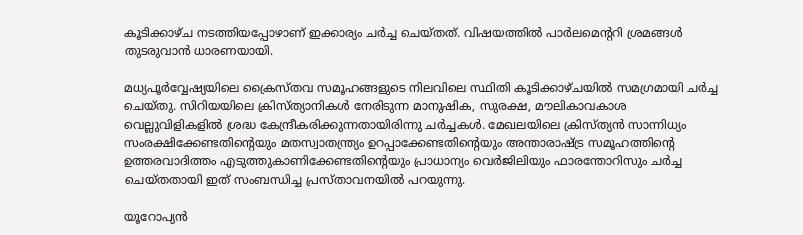കൂടിക്കാഴ്ച നടത്തിയപ്പോഴാണ് ഇക്കാര്യം ചര്‍ച്ച ചെയ്തത്. വിഷയത്തിൽ പാർലമെന്ററി ശ്രമങ്ങൾ തുടരുവാന്‍ ധാരണയായി.

മധ്യപൂര്‍വ്വേഷ്യയിലെ ക്രൈസ്തവ സമൂഹങ്ങളുടെ നിലവിലെ സ്ഥിതി കൂടിക്കാഴ്ചയില്‍ സമഗ്രമായി ചർച്ച ചെയ്തു. സിറിയയിലെ ക്രിസ്ത്യാനികൾ നേരിടുന്ന മാനുഷിക, സുരക്ഷ, മൗലികാവകാശ വെല്ലുവിളികളിൽ ശ്രദ്ധ കേന്ദ്രീകരിക്കുന്നതായിരിന്നു ചര്‍ച്ചകള്‍. മേഖലയിലെ ക്രിസ്ത്യൻ സാന്നിധ്യം സംരക്ഷിക്കേണ്ടതിന്റെയും മതസ്വാതന്ത്ര്യം ഉറപ്പാക്കേണ്ടതിന്റെയും അന്താരാഷ്ട്ര സമൂഹത്തിന്റെ ഉത്തരവാദിത്തം എടുത്തുകാണിക്കേണ്ടതിന്റെയും പ്രാധാന്യം വെർജിലിയും ഫാരന്തോറിസും ചര്‍ച്ച ചെയ്തതായി ഇത് സംബന്ധിച്ച പ്രസ്താവനയിൽ പറയുന്നു.

യൂറോപ്യൻ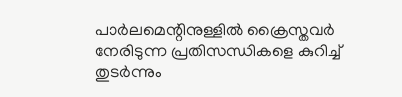പാർലമെന്റിനുള്ളിൽ ക്രൈസ്തവര്‍ നേരിടുന്ന പ്രതിസന്ധികളെ കുറിച്ച് തുടര്‍ന്നും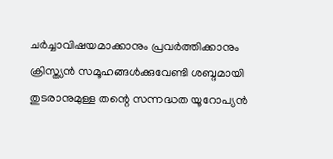ചര്‍ച്ചാവിഷയമാക്കാനും പ്രവർത്തിക്കാനും ക്രിസ്ത്യൻ സമൂഹങ്ങൾക്കുവേണ്ടി ശബ്ദമായി തുടരാനുമുള്ള തന്റെ സന്നദ്ധത യൂറോപ്യൻ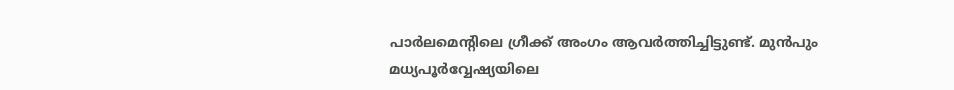പാർലമെന്റിലെ ഗ്രീക്ക് അംഗം ആവര്‍ത്തിച്ചിട്ടുണ്ട്. മുന്‍പും മധ്യപൂര്‍വ്വേഷ്യയിലെ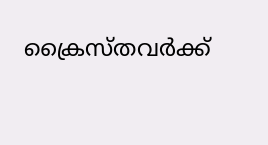ക്രൈസ്തവര്‍ക്ക്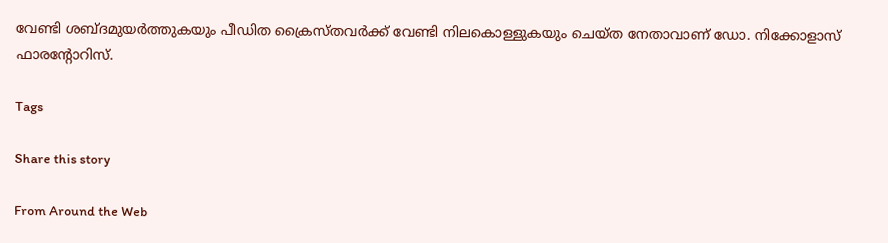വേണ്ടി ശബ്ദമുയര്‍ത്തുകയും പീഡിത ക്രൈസ്തവര്‍ക്ക് വേണ്ടി നിലകൊള്ളുകയും ചെയ്ത നേതാവാണ് ഡോ. നിക്കോളാസ് ഫാരന്റോറിസ്.

Tags

Share this story

From Around the Web